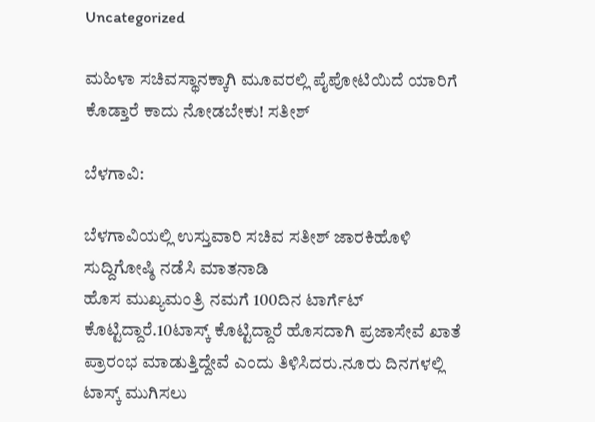Uncategorized

ಮಹಿಳಾ ಸಚಿವಸ್ಥಾನಕ್ಕಾಗಿ ಮೂವರಲ್ಲಿ ಪೈಪೋಟಿಯಿದೆ ಯಾರಿಗೆ ಕೊಡ್ತಾರೆ ಕಾದು ನೋಡಬೇಕು! ಸತೀಶ್

ಬೆಳಗಾವಿ:

ಬೆಳಗಾವಿಯಲ್ಲಿ ಉಸ್ತುವಾರಿ ಸಚಿವ ಸತೀಶ್ ಜಾರಕಿಹೊಳಿ ಸುದ್ದಿಗೋಷ್ಠಿ ನಡೆಸಿ ಮಾತನಾಡಿ
ಹೊಸ ಮುಖ್ಯಮಂತ್ರಿ ನಮಗೆ 100ದಿನ ಟಾರ್ಗೆಟ್ ಕೊಟ್ಟಿದ್ದಾರೆ.10ಟಾಸ್ಕ್ ಕೊಟ್ಟಿದ್ದಾರೆ ಹೊಸದಾಗಿ ಪ್ರಜಾಸೇವೆ ಖಾತೆ ಪ್ರಾರಂಭ ಮಾಡುತ್ತಿದ್ದೇವೆ ಎಂದು ತಿಳಿಸಿದರು.ನೂರು ದಿನಗಳಲ್ಲಿ ಟಾಸ್ಕ್ ಮುಗಿಸಲು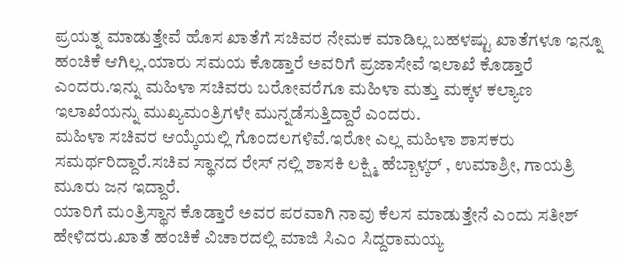ಪ್ರಯತ್ನ ಮಾಡುತ್ತೇವೆ ಹೊಸ ಖಾತೆಗೆ ಸಚಿವರ ನೇಮಕ ಮಾಡಿಲ್ಲ ಬಹಳಷ್ಟು ಖಾತೆಗಳೂ ಇನ್ನೂ ಹಂಚಿಕೆ ಆಗಿಲ್ಲ.ಯಾರು ಸಮಯ ಕೊಡ್ತಾರೆ ಅವರಿಗೆ ಪ್ರಜಾಸೇವೆ ಇಲಾಖೆ ಕೊಡ್ತಾರೆ ಎಂದರು.ಇನ್ನು ಮಹಿಳಾ ಸಚಿವರು ಬರೋವರೆಗೂ ಮಹಿಳಾ ಮತ್ತು ಮಕ್ಕಳ ಕಲ್ಯಾಣ ಇಲಾಖೆಯನ್ನು ಮುಖ್ಯಮಂತ್ರಿಗಳೇ ಮುನ್ನಡೆಸುತ್ತಿದ್ದಾರೆ ಎಂದರು.
ಮಹಿಳಾ ಸಚಿವರ ಆಯ್ಕೆಯಲ್ಲಿ ಗೊಂದಲಗಳಿವೆ.ಇರೋ ಎಲ್ಲ ಮಹಿಳಾ ಶಾಸಕರು ಸಮರ್ಥರಿದ್ದಾರೆ.ಸಚಿವ ಸ್ಥಾನದ ರೇಸ್ ನಲ್ಲಿ ಶಾಸಕಿ ಲಕ್ಷ್ಮಿ ಹೆಬ್ಬಾಳ್ಕರ್ , ಉಮಾಶ್ರೀ, ಗಾಯತ್ರಿ ಮೂರು ಜ‌ನ ಇದ್ದಾರೆ.
ಯಾರಿಗೆ ಮಂತ್ರಿಸ್ಥಾನ ಕೊಡ್ತಾರೆ ಅವರ ಪರವಾಗಿ ನಾವು ಕೆಲಸ ಮಾಡುತ್ತೇನೆ ಎಂದು ಸತೀಶ್ ಹೇಳಿದರು.ಖಾತೆ ಹಂಚಿಕೆ ವಿಚಾರದಲ್ಲಿ ಮಾಜಿ ಸಿಎಂ ಸಿದ್ದರಾಮಯ್ಯ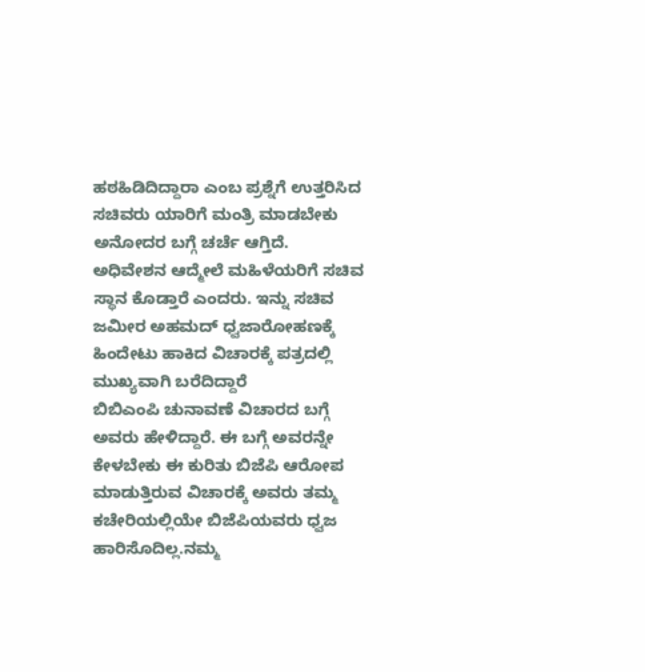ಹಠಹಿಡಿದಿದ್ದಾರಾ ಎಂಬ ಪ್ರಶ್ನೆಗೆ ಉತ್ತರಿಸಿದ ಸಚಿವರು ಯಾರಿಗೆ‌‌ ಮಂತ್ರಿ ಮಾಡಬೇಕು ಅನೋದರ ಬಗ್ಗೆ ಚರ್ಚೆ ಆಗ್ತಿದೆ.
ಅಧಿವೇಶನ ಆದ್ಮೇಲೆ ಮಹಿಳೆಯರಿಗೆ ಸಚಿವ ಸ್ಥಾನ ಕೊಡ್ತಾರೆ ಎಂದರು. ಇನ್ನು ಸಚಿವ ಜಮೀರ ಅಹಮದ್ ಧ್ವಜಾರೋಹಣಕ್ಕೆ ಹಿಂದೇಟು ಹಾಕಿದ ವಿಚಾರಕ್ಕೆ ಪತ್ರದಲ್ಲಿ ಮುಖ್ಯವಾಗಿ ಬರೆದಿದ್ದಾರೆ
ಬಿಬಿಎಂಪಿ ಚುನಾವಣೆ ವಿಚಾರದ ಬಗ್ಗೆ ಅವರು ಹೇಳಿದ್ದಾರೆ. ಈ ಬಗ್ಗೆ ಅವರನ್ನೇ ಕೇಳಬೇಕು ಈ ಕುರಿತು ಬಿಜೆಪಿ ಆರೋಪ ಮಾಡುತ್ತಿರುವ ವಿಚಾರಕ್ಕೆ ಅವರು ತಮ್ಮ ಕಚೇರಿಯಲ್ಲಿಯೇ ಬಿಜೆಪಿಯವರು ಧ್ವಜ ಹಾರಿಸೊದಿಲ್ಲ.ನಮ್ಮ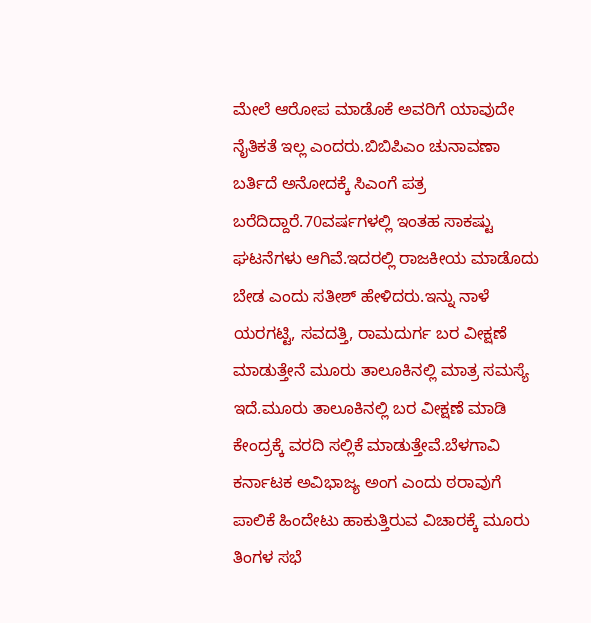ಮೇಲೆ ಆರೋಪ ಮಾಡೊಕೆ ಅವರಿಗೆ ಯಾವುದೇ ನೈತಿಕತೆ ಇಲ್ಲ ಎಂದರು.ಬಿಬಿಪಿಎಂ ಚುನಾವಣಾ ಬರ್ತಿದೆ ಅನೋದಕ್ಕೆ ಸಿಎಂಗೆ ಪತ್ರ ಬರೆದಿದ್ದಾರೆ.70ವರ್ಷಗಳಲ್ಲಿ ಇಂತಹ ಸಾಕಷ್ಟು ಘಟನೆಗಳು ಆಗಿವೆ.ಇದರಲ್ಲಿ ರಾಜಕೀಯ ಮಾಡೊದು ಬೇಡ ಎಂದು ಸತೀಶ್ ಹೇಳಿದರು.ಇನ್ನು ನಾಳೆ ಯರಗಟ್ಟಿ, ಸವದತ್ತಿ, ರಾಮದುರ್ಗ ಬರ ವೀಕ್ಷಣೆ ಮಾಡುತ್ತೇನೆ ಮೂರು ತಾಲೂಕಿನಲ್ಲಿ ಮಾತ್ರ ಸಮಸ್ಯೆ ಇದೆ.ಮೂರು ತಾಲೂಕಿನಲ್ಲಿ ಬರ ವೀಕ್ಷಣೆ ಮಾಡಿ ಕೇಂದ್ರಕ್ಕೆ ವರದಿ ಸಲ್ಲಿಕೆ ಮಾಡುತ್ತೇವೆ.ಬೆಳಗಾವಿ ಕರ್ನಾಟಕ ಅವಿಭಾಜ್ಯ ಅಂಗ ಎಂದು ಠರಾವುಗೆ ಪಾಲಿಕೆ ಹಿಂದೇಟು ಹಾಕುತ್ತಿರುವ ವಿಚಾರಕ್ಕೆ ಮೂರು ತಿಂಗಳ ಸಭೆ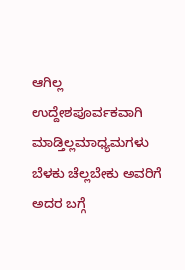ಆಗಿಲ್ಲ ಉದ್ದೇಶಪೂರ್ವಕವಾಗಿ ಮಾಡ್ತಿಲ್ಲಮಾಧ್ಯಮಗಳು ಬೆಳಕು ಚೆಲ್ಲಬೇಕು ಅವರಿಗೆ ಅದರ ಬಗ್ಗೆ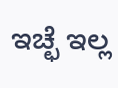ಇಚ್ಛೆ ಇಲ್ಲ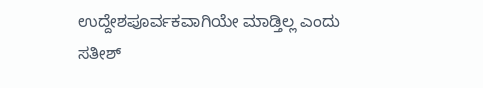ಉದ್ದೇಶಪೂರ್ವಕವಾಗಿಯೇ ಮಾಡ್ತಿಲ್ಲ ಎಂದು ಸತೀಶ್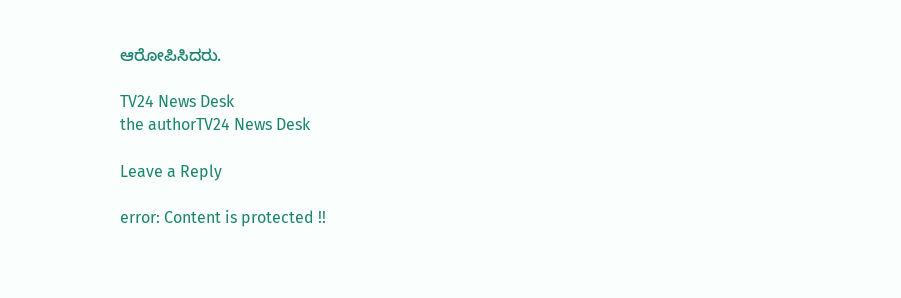ಆರೋಪಿಸಿದರು.

TV24 News Desk
the authorTV24 News Desk

Leave a Reply

error: Content is protected !!